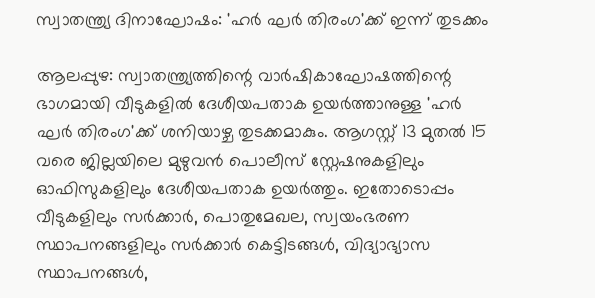സ്വാതന്ത്ര്യ ദിനാഘോഷം: 'ഹർ ഘർ തിരംഗ'ക്ക് ഇന്ന് തുടക്കം

ആലപ്പുഴ: സ്വാതന്ത്ര്യത്തിന്റെ വാർഷികാഘോഷത്തിന്റെ ഭാഗമായി വീടുകളിൽ ദേശീയപതാക ഉയർത്താനുള്ള 'ഹർ ഘർ തിരംഗ'ക്ക് ശനിയാഴ്ച തുടക്കമാകും. ആഗസ്റ്റ് 13 മുതൽ 15 വരെ ജില്ലയിലെ മുഴുവൻ പൊലീസ് സ്റ്റേഷനുകളിലും ഓഫിസുകളിലും ദേശീയപതാക ഉയർത്തും. ഇതോടൊപ്പം വീടുകളിലും സർക്കാർ, പൊതുമേഖല, സ്വയംഭരണ സ്ഥാപനങ്ങളിലും സർക്കാർ കെട്ടിടങ്ങൾ, വിദ്യാഭ്യാസ സ്ഥാപനങ്ങൾ,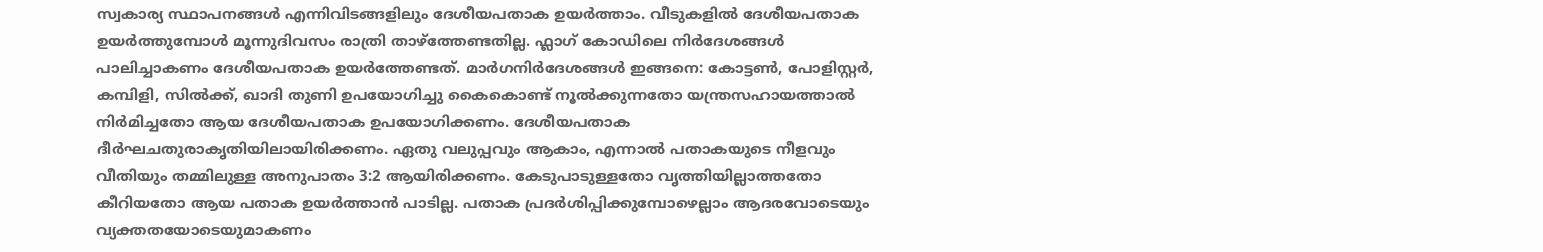സ്വകാര്യ സ്ഥാപനങ്ങൾ എന്നിവിടങ്ങളിലും ദേശീയപതാക ഉയർത്താം. വീടുകളിൽ ദേശീയപതാക ഉയർത്തുമ്പോൾ മൂന്നുദിവസം രാത്രി താഴ്‌ത്തേണ്ടതില്ല. ഫ്ലാഗ് കോഡിലെ നിർദേശങ്ങൾ പാലിച്ചാകണം ദേശീയപതാക ഉയർത്തേണ്ടത്. മാർഗനിർദേശങ്ങൾ ഇങ്ങനെ: കോട്ടൺ, പോളിസ്റ്റർ, കമ്പിളി, സിൽക്ക്, ഖാദി തുണി ഉപയോഗിച്ചു കൈകൊണ്ട് നൂൽക്കുന്നതോ യന്ത്രസഹായത്താൽ നിർമിച്ചതോ ആയ ദേശീയപതാക ഉപയോഗിക്കണം. ദേശീയപതാക ദീർഘചതുരാകൃതിയിലായിരിക്കണം. ഏതു വലുപ്പവും ആകാം, എന്നാൽ പതാകയുടെ നീളവും വീതിയും തമ്മിലുള്ള അനുപാതം 3:2 ആയിരിക്കണം. കേടുപാടുള്ളതോ വൃത്തിയില്ലാത്തതോ കീറിയതോ ആയ പതാക ഉയർത്താൻ പാടില്ല. പതാക പ്രദർശിപ്പിക്കുമ്പോഴെല്ലാം ആദരവോടെയും വ്യക്തതയോടെയുമാകണം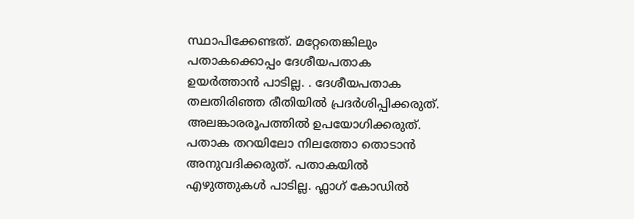സ്ഥാപിക്കേണ്ടത്. മറ്റേതെങ്കിലും പതാകക്കൊപ്പം ദേശീയപതാക ഉയർത്താൻ പാടില്ല. . ദേശീയപതാക തലതിരിഞ്ഞ രീതിയിൽ പ്രദർശിപ്പിക്കരുത്. അലങ്കാരരൂപത്തിൽ ഉപയോഗിക്കരുത്. പതാക തറയിലോ നിലത്തോ തൊടാൻ അനുവദിക്കരുത്. പതാകയിൽ എഴുത്തുകൾ പാടില്ല. ഫ്ലാഗ് കോഡിൽ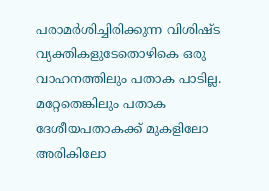പരാമർശിച്ചിരിക്കുന്ന വിശിഷ്ട വ്യക്തികളുടേതൊഴികെ ഒരു വാഹനത്തിലും പതാക പാടില്ല. മറ്റേതെങ്കിലും പതാക ദേശീയപതാകക്ക് മുകളിലോ അരികിലോ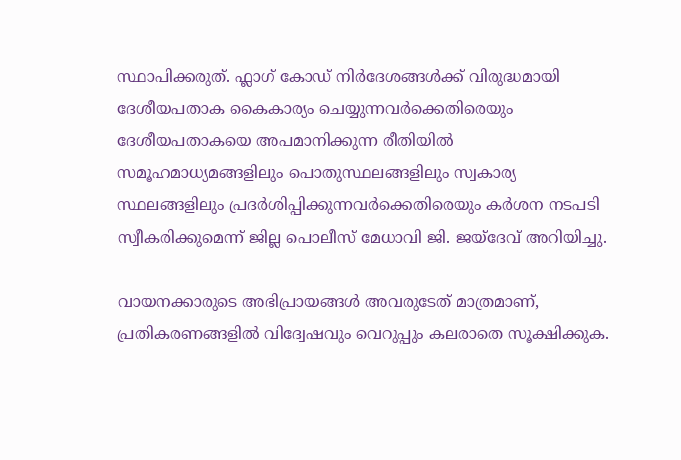സ്ഥാപിക്കരുത്. ഫ്ലാഗ് കോഡ് നിർദേശങ്ങൾക്ക് വിരുദ്ധമായി ദേശീയപതാക കൈകാര്യം ചെയ്യുന്നവർക്കെതിരെയും ദേശീയപതാകയെ അപമാനിക്കുന്ന രീതിയിൽ സമൂഹമാധ്യമങ്ങളിലും പൊതുസ്ഥലങ്ങളിലും സ്വകാര്യ സ്ഥലങ്ങളിലും പ്രദർശിപ്പിക്കുന്നവർക്കെതിരെയും കർശന നടപടി സ്വീകരിക്കുമെന്ന് ജില്ല പൊലീസ് മേധാവി ജി. ജയ്ദേവ് അറിയിച്ചു.

വായനക്കാരുടെ അഭിപ്രായങ്ങള്‍ അവരുടേത് മാത്രമാണ്, പ്രതികരണങ്ങളിൽ വിദ്വേഷവും വെറുപ്പും കലരാതെ സൂക്ഷിക്കുക.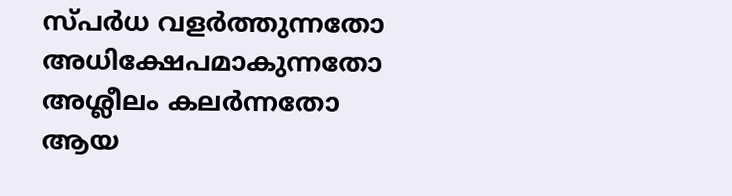സ്പർധ വളർത്തുന്നതോ അധിക്ഷേപമാകുന്നതോ അശ്ലീലം കലർന്നതോ ആയ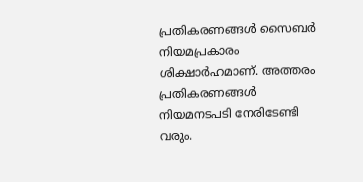പ്രതികരണങ്ങൾ സൈബർ നിയമപ്രകാരം ശിക്ഷാർഹമാണ്. അത്തരം പ്രതികരണങ്ങൾ നിയമനടപടി നേരിടേണ്ടി വരും.